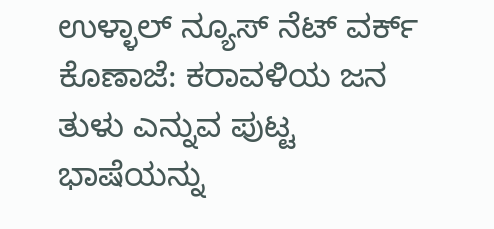ಉಳ್ಳಾಲ್ ನ್ಯೂಸ್ ನೆಟ್ ವರ್ಕ್
ಕೊಣಾಜೆ: ಕರಾವಳಿಯ ಜನ ತುಳು ಎನ್ನುವ ಪುಟ್ಟ ಭಾಷೆಯನ್ನು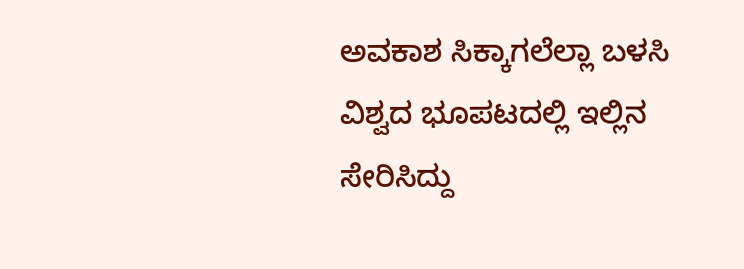ಅವಕಾಶ ಸಿಕ್ಕಾಗಲೆಲ್ಲಾ ಬಳಸಿ ವಿಶ್ವದ ಭೂಪಟದಲ್ಲಿ ಇಲ್ಲಿನ ಸೇರಿಸಿದ್ದು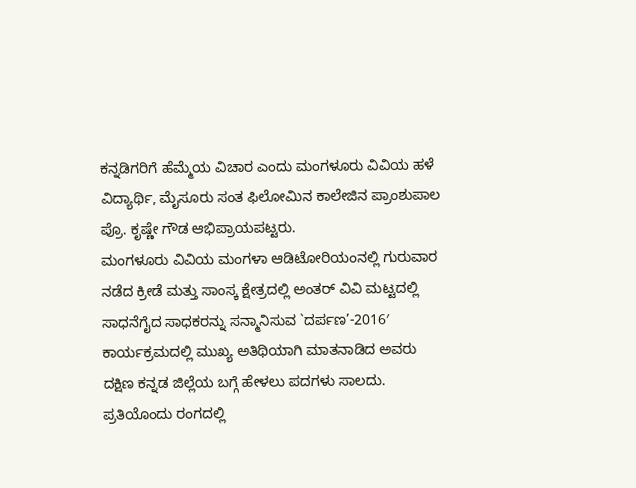ಕನ್ನಡಿಗರಿಗೆ ಹೆಮ್ಮೆಯ ವಿಚಾರ ಎಂದು ಮಂಗಳೂರು ವಿವಿಯ ಹಳೆ ವಿದ್ಯಾರ್ಥಿ, ಮೈಸೂರು ಸಂತ ಫಿಲೋಮಿನ ಕಾಲೇಜಿನ ಪ್ರಾಂಶುಪಾಲ ಪ್ರೊ. ಕೃಷ್ಣೇ ಗೌಡ ಆಭಿಪ್ರಾಯಪಟ್ಟರು.
ಮಂಗಳೂರು ವಿವಿಯ ಮಂಗಳಾ ಆಡಿಟೋರಿಯಂನಲ್ಲಿ ಗುರುವಾರ ನಡೆದ ಕ್ರೀಡೆ ಮತ್ತು ಸಾಂಸ್ಕ ಕ್ಷೇತ್ರದಲ್ಲಿ ಅಂತರ್ ವಿವಿ ಮಟ್ಟದಲ್ಲಿ ಸಾಧನೆಗೈದ ಸಾಧಕರನ್ನು ಸನ್ಮಾನಿಸುವ `ದರ್ಪಣ’-2016′ ಕಾರ್ಯಕ್ರಮದಲ್ಲಿ ಮುಖ್ಯ ಅತಿಥಿಯಾಗಿ ಮಾತನಾಡಿದ ಅವರು ದಕ್ಷಿಣ ಕನ್ನಡ ಜಿಲ್ಲೆಯ ಬಗ್ಗೆ ಹೇಳಲು ಪದಗಳು ಸಾಲದು. ಪ್ರತಿಯೊಂದು ರಂಗದಲ್ಲಿ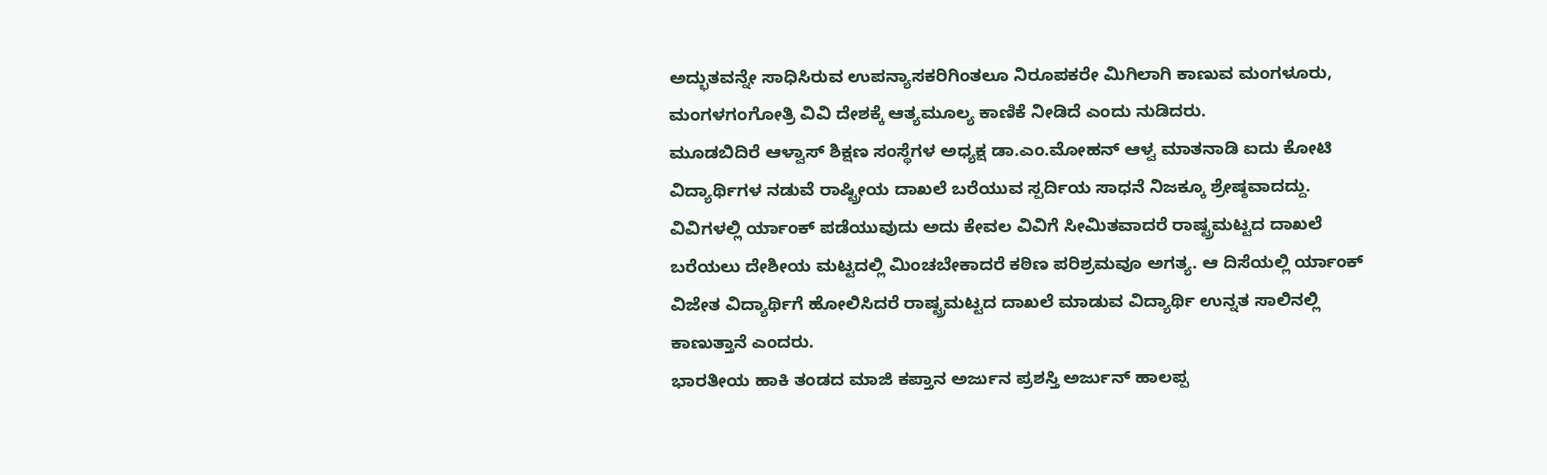ಅದ್ಭುತವನ್ನೇ ಸಾಧಿಸಿರುವ ಉಪನ್ಯಾಸಕರಿಗಿಂತಲೂ ನಿರೂಪಕರೇ ಮಿಗಿಲಾಗಿ ಕಾಣುವ ಮಂಗಳೂರು, ಮಂಗಳಗಂಗೋತ್ರಿ ವಿವಿ ದೇಶಕ್ಕೆ ಆತ್ಯಮೂಲ್ಯ ಕಾಣಿಕೆ ನೀಡಿದೆ ಎಂದು ನುಡಿದರು.
ಮೂಡಬಿದಿರೆ ಆಳ್ವಾಸ್ ಶಿಕ್ಷಣ ಸಂಸ್ಥೆಗಳ ಅಧ್ಯಕ್ಷ ಡಾ.ಎಂ.ಮೋಹನ್ ಆಳ್ವ ಮಾತನಾಡಿ ಐದು ಕೋಟಿ ವಿದ್ಯಾರ್ಥಿಗಳ ನಡುವೆ ರಾಷ್ಟ್ರೀಯ ದಾಖಲೆ ಬರೆಯುವ ಸ್ಪರ್ದಿಯ ಸಾಧನೆ ನಿಜಕ್ಕೂ ಶ್ರೇಷ್ಠವಾದದ್ದು. ವಿವಿಗಳಲ್ಲಿ ರ್ಯಾಂಕ್ ಪಡೆಯುವುದು ಅದು ಕೇವಲ ವಿವಿಗೆ ಸೀಮಿತವಾದರೆ ರಾಷ್ಟ್ರಮಟ್ಟದ ದಾಖಲೆ ಬರೆಯಲು ದೇಶೀಯ ಮಟ್ಟದಲ್ಲಿ ಮಿಂಚಬೇಕಾದರೆ ಕಠಿಣ ಪರಿಶ್ರಮವೂ ಅಗತ್ಯ. ಆ ದಿಸೆಯಲ್ಲಿ ರ್ಯಾಂಕ್ ವಿಜೇತ ವಿದ್ಯಾರ್ಥಿಗೆ ಹೋಲಿಸಿದರೆ ರಾಷ್ಟ್ರಮಟ್ಟದ ದಾಖಲೆ ಮಾಡುವ ವಿದ್ಯಾರ್ಥಿ ಉನ್ನತ ಸಾಲಿನಲ್ಲಿ ಕಾಣುತ್ತಾನೆ ಎಂದರು.
ಭಾರತೀಯ ಹಾಕಿ ತಂಡದ ಮಾಜಿ ಕಪ್ತಾನ ಅರ್ಜುನ ಪ್ರಶಸ್ತಿ ಅರ್ಜುನ್ ಹಾಲಪ್ಪ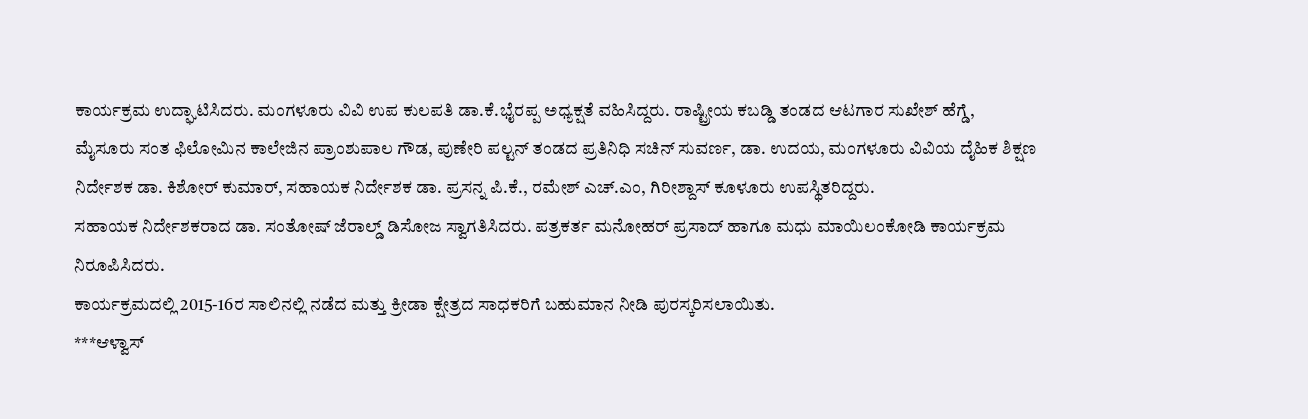ಕಾರ್ಯಕ್ರಮ ಉದ್ಘಾಟಿಸಿದರು. ಮಂಗಳೂರು ವಿವಿ ಉಪ ಕುಲಪತಿ ಡಾ.ಕೆ.ಭೈರಪ್ಪ ಅಧ್ಯಕ್ಷತೆ ವಹಿಸಿದ್ದರು. ರಾಷ್ಟ್ರೀಯ ಕಬಡ್ಡಿ ತಂಡದ ಆಟಗಾರ ಸುಖೇಶ್ ಹೆಗ್ಡೆ,
ಮೈಸೂರು ಸಂತ ಫಿಲೋಮಿನ ಕಾಲೇಜಿನ ಪ್ರಾಂಶುಪಾಲ ಗೌಡ, ಪುಣೇರಿ ಪಲ್ಟನ್ ತಂಡದ ಪ್ರತಿನಿಧಿ ಸಚಿನ್ ಸುವರ್ಣ, ಡಾ. ಉದಯ, ಮಂಗಳೂರು ವಿವಿಯ ದೈಹಿಕ ಶಿಕ್ಷಣ ನಿರ್ದೇಶಕ ಡಾ. ಕಿಶೋರ್ ಕುಮಾರ್, ಸಹಾಯಕ ನಿರ್ದೇಶಕ ಡಾ. ಪ್ರಸನ್ನ ಪಿ.ಕೆ., ರಮೇಶ್ ಎಚ್.ಎಂ, ಗಿರೀಶ್ದಾಸ್ ಕೂಳೂರು ಉಪಸ್ಥಿತರಿದ್ದರು.
ಸಹಾಯಕ ನಿರ್ದೇಶಕರಾದ ಡಾ. ಸಂತೋಷ್ ಜೆರಾಲ್ಡ್ ಡಿಸೋಜ ಸ್ವಾಗತಿಸಿದರು. ಪತ್ರಕರ್ತ ಮನೋಹರ್ ಪ್ರಸಾದ್ ಹಾಗೂ ಮಧು ಮಾಯಿಲಂಕೋಡಿ ಕಾರ್ಯಕ್ರಮ ನಿರೂಪಿಸಿದರು.
ಕಾರ್ಯಕ್ರಮದಲ್ಲಿ 2015-16ರ ಸಾಲಿನಲ್ಲಿ ನಡೆದ ಮತ್ತು ಕ್ರೀಡಾ ಕ್ಷೇತ್ರದ ಸಾಧಕರಿಗೆ ಬಹುಮಾನ ನೀಡಿ ಪುರಸ್ಕರಿಸಲಾಯಿತು.
***ಆಳ್ವಾಸ್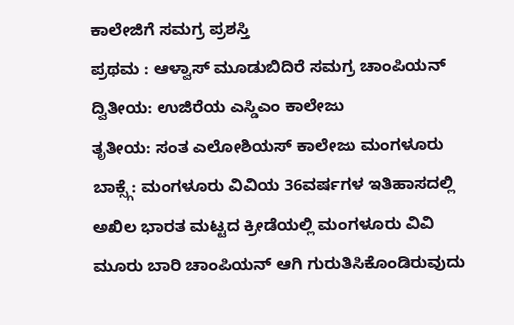ಕಾಲೇಜಿಗೆ ಸಮಗ್ರ ಪ್ರಶಸ್ತಿ
ಪ್ರಥಮ : ಆಳ್ವಾಸ್ ಮೂಡುಬಿದಿರೆ ಸಮಗ್ರ ಚಾಂಪಿಯನ್
ದ್ವಿತೀಯ: ಉಜಿರೆಯ ಎಸ್ಡಿಎಂ ಕಾಲೇಜು
ತೃತೀಯ: ಸಂತ ಎಲೋಶಿಯಸ್ ಕಾಲೇಜು ಮಂಗಳೂರು
ಬಾಕ್ಸ್ಗೆ: ಮಂಗಳೂರು ವಿವಿಯ 36ವರ್ಷಗಳ ಇತಿಹಾಸದಲ್ಲಿ ಅಖಿಲ ಭಾರತ ಮಟ್ಟದ ಕ್ರೀಡೆಯಲ್ಲಿ ಮಂಗಳೂರು ವಿವಿ ಮೂರು ಬಾರಿ ಚಾಂಪಿಯನ್ ಆಗಿ ಗುರುತಿಸಿಕೊಂಡಿರುವುದು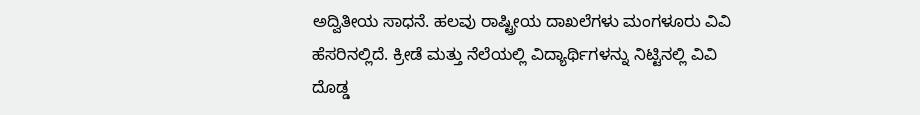ಅದ್ವಿತೀಯ ಸಾಧನೆ. ಹಲವು ರಾಷ್ಟ್ರೀಯ ದಾಖಲೆಗಳು ಮಂಗಳೂರು ವಿವಿ ಹೆಸರಿನಲ್ಲಿದೆ. ಕ್ರೀಡೆ ಮತ್ತು ನೆಲೆಯಲ್ಲಿ ವಿದ್ಯಾರ್ಥಿಗಳನ್ನು ನಿಟ್ಟಿನಲ್ಲಿ ವಿವಿ ದೊಡ್ಡ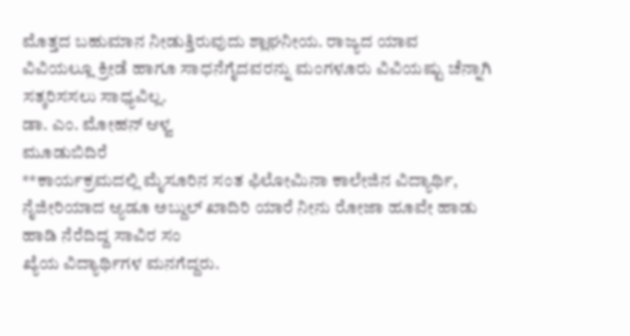ಮೊತ್ತದ ಬಹುಮಾನ ನೀಡುತ್ತಿರುವುದು ಶ್ಲಾಘನೀಯ. ರಾಜ್ಯದ ಯಾವ ವಿವಿಯಲ್ಲೂ ಕ್ರೀಡೆ ಹಾಗೂ ಸಾಧನೆಗೈದವರನ್ನು ಮಂಗಳೂರು ವಿವಿಯಷ್ಟು ಚೆನ್ನಾಗಿ ಸತ್ಕರಿಸಸಲು ಸಾಧ್ಯವಿಲ್ಲ.
ಡಾ. ಎಂ. ಮೋಹನ್ ಆಳ್ವ
ಮೂಡುಬಿದಿರೆ
**ಕಾರ್ಯಕ್ರಮದಲ್ಲಿ ಮೈಸೂರಿನ ಸಂತ ಫಿಲೋಮಿನಾ ಕಾಲೇಜಿನ ವಿದ್ಯಾರ್ಥಿ, ನೈಜೀರಿಯಾದ ಆ್ಯಡೂ ಅಬ್ದುಲ್ ಖಾದಿರಿ ಯಾರೆ ನೀನು ರೋಜಾ ಹೂವೇ ಹಾಡು ಹಾಡಿ ನೆರೆದಿದ್ದ ಸಾವಿರ ಸಂ
ಖ್ಯೆಯ ವಿದ್ಯಾರ್ಥಿಗಳ ಮನಗೆದ್ದರು.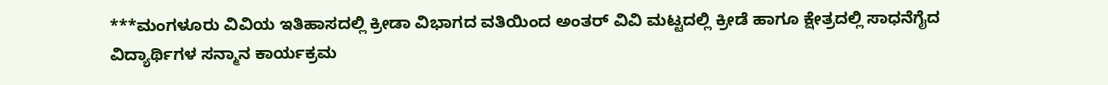***ಮಂಗಳೂರು ವಿವಿಯ ಇತಿಹಾಸದಲ್ಲಿ ಕ್ರೀಡಾ ವಿಭಾಗದ ವತಿಯಿಂದ ಅಂತರ್ ವಿವಿ ಮಟ್ಟದಲ್ಲಿ ಕ್ರೀಡೆ ಹಾಗೂ ಕ್ಷೇತ್ರದಲ್ಲಿ ಸಾಧನೆಗೈದ ವಿದ್ಯಾರ್ಥಿಗಳ ಸನ್ಮಾನ ಕಾರ್ಯಕ್ರಮ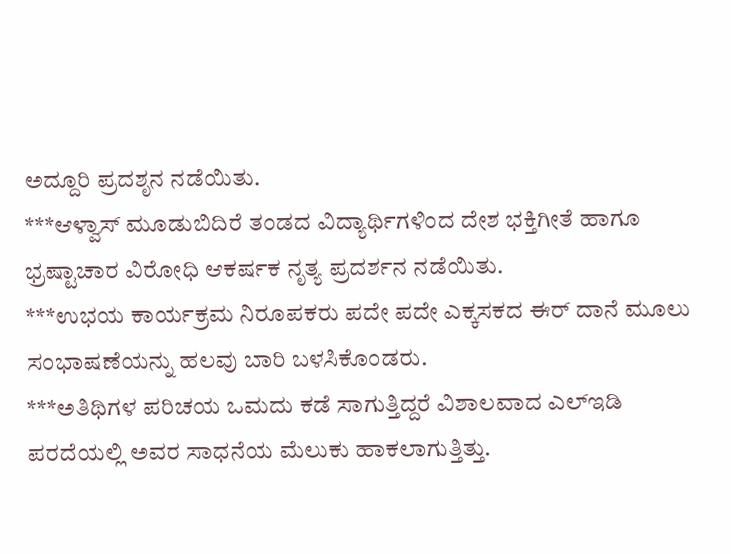ಅದ್ದೂರಿ ಪ್ರದಶೃನ ನಡೆಯಿತು.
***ಆಳ್ವಾಸ್ ಮೂಡುಬಿದಿರೆ ತಂಡದ ವಿದ್ಯಾರ್ಥಿಗಳಿಂದ ದೇಶ ಭಕ್ತಿಗೀತೆ ಹಾಗೂ ಭ್ರಷ್ಟಾಚಾರ ವಿರೋಧಿ ಆಕರ್ಷಕ ನೃತ್ಯ ಪ್ರದರ್ಶನ ನಡೆಯಿತು.
***ಉಭಯ ಕಾರ್ಯಕ್ರಮ ನಿರೂಪಕರು ಪದೇ ಪದೇ ಎಕ್ಕಸಕದ ಈರ್ ದಾನೆ ಮೂಲು ಸಂಭಾಷಣೆಯನ್ನು ಹಲವು ಬಾರಿ ಬಳಸಿಕೊಂಡರು.
***ಅತಿಥಿಗಳ ಪರಿಚಯ ಒಮದು ಕಡೆ ಸಾಗುತ್ತಿದ್ದರೆ ವಿಶಾಲವಾದ ಎಲ್ಇಡಿ ಪರದೆಯಲ್ಲಿ ಅವರ ಸಾಧನೆಯ ಮೆಲುಕು ಹಾಕಲಾಗುತ್ತಿತ್ತು.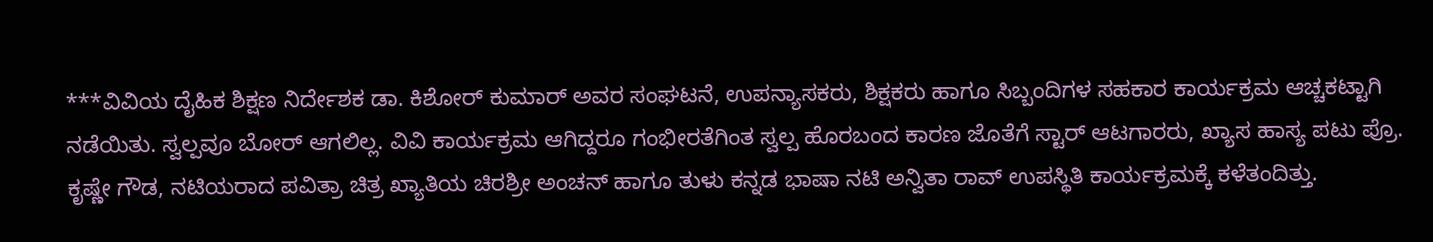***ವಿವಿಯ ದೈಹಿಕ ಶಿಕ್ಷಣ ನಿರ್ದೇಶಕ ಡಾ. ಕಿಶೋರ್ ಕುಮಾರ್ ಅವರ ಸಂಘಟನೆ, ಉಪನ್ಯಾಸಕರು, ಶಿಕ್ಷಕರು ಹಾಗೂ ಸಿಬ್ಬಂದಿಗಳ ಸಹಕಾರ ಕಾರ್ಯಕ್ರಮ ಆಚ್ಚಕಟ್ಟಾಗಿ ನಡೆಯಿತು. ಸ್ವಲ್ಪವೂ ಬೋರ್ ಆಗಲಿಲ್ಲ. ವಿವಿ ಕಾರ್ಯಕ್ರಮ ಆಗಿದ್ದರೂ ಗಂಭೀರತೆಗಿಂತ ಸ್ವಲ್ಪ ಹೊರಬಂದ ಕಾರಣ ಜೊತೆಗೆ ಸ್ಟಾರ್ ಆಟಗಾರರು, ಖ್ಯಾಸ ಹಾಸ್ಯ ಪಟು ಪ್ರೊ. ಕೃಷ್ಣೇ ಗೌಡ, ನಟಿಯರಾದ ಪವಿತ್ರಾ ಚಿತ್ರ ಖ್ಯಾತಿಯ ಚಿರಶ್ರೀ ಅಂಚನ್ ಹಾಗೂ ತುಳು ಕನ್ನಡ ಭಾಷಾ ನಟಿ ಅನ್ವಿತಾ ರಾವ್ ಉಪಸ್ಥಿತಿ ಕಾರ್ಯಕ್ರಮಕ್ಕೆ ಕಳೆತಂದಿತ್ತು.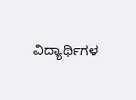ವಿದ್ಯಾರ್ಥಿಗಳ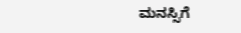ಮನಸ್ಸಿಗೆ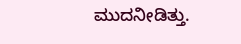ಮುದನೀಡಿತ್ತು.